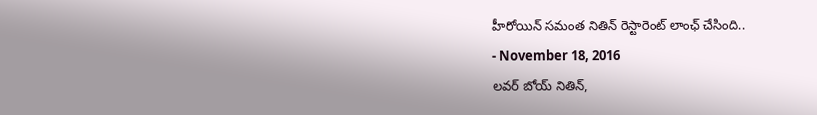హీరోయిన్ సమంత నితిన్ రెస్టారెంట్ లాంఛ్ చేసింది..
- November 18, 2016
లవర్ బోయ్ నితిన్,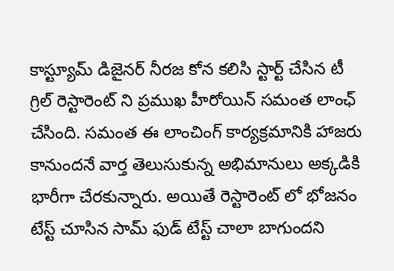కాస్ట్యూమ్ డిజైనర్ నీరజ కోన కలిసి స్టార్ట్ చేసిన టీ గ్రిల్ రెస్టారెంట్ ని ప్రముఖ హీరోయిన్ సమంత లాంఛ్ చేసింది. సమంత ఈ లాంచింగ్ కార్యక్రమానికి హాజరు కానుందనే వార్త తెలుసుకున్న అభిమానులు అక్కడికి భారీగా చేరకున్నారు. అయితే రెస్టారెంట్ లో భోజనం టేస్ట్ చూసిన సామ్ ఫుడ్ టేస్ట్ చాలా బాగుందని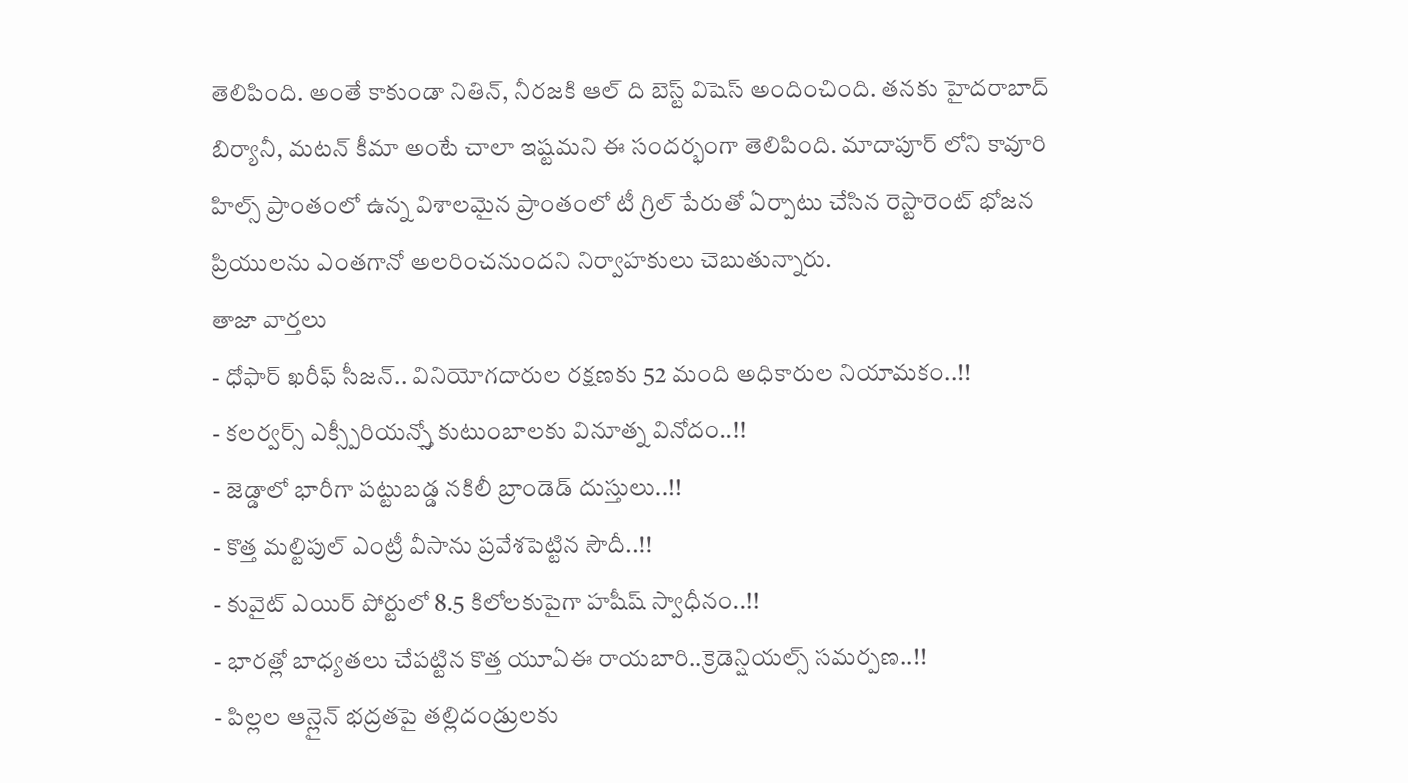తెలిపింది. అంతే కాకుండా నితిన్, నీరజకి ఆల్ ది బెస్ట్ విషెస్ అందించింది. తనకు హైదరాబాద్ బిర్యానీ, మటన్ కీమా అంటే చాలా ఇష్టమని ఈ సందర్భంగా తెలిపింది. మాదాపూర్ లోని కావూరి హిల్స్ ప్రాంతంలో ఉన్న విశాలమైన ప్రాంతంలో టీ గ్రిల్ పేరుతో ఏర్పాటు చేసిన రెస్టారెంట్ భోజన ప్రియులను ఎంతగానో అలరించనుందని నిర్వాహకులు చెబుతున్నారు.
తాజా వార్తలు
- ధోఫార్ ఖరీఫ్ సీజన్.. వినియోగదారుల రక్షణకు 52 మంది అధికారుల నియామకం..!!
- కలర్వర్స్ ఎక్స్పీరియన్స్తో కుటుంబాలకు వినూత్న వినోదం..!!
- జెడ్డాలో భారీగా పట్టుబడ్డ నకిలీ బ్రాండెడ్ దుస్తులు..!!
- కొత్త మల్టిపుల్ ఎంట్రీ వీసాను ప్రవేశపెట్టిన సౌదీ..!!
- కువైట్ ఎయిర్ పోర్టులో 8.5 కిలోలకుపైగా హషీష్ స్వాధీనం..!!
- భారత్లో బాధ్యతలు చేపట్టిన కొత్త యూఏఈ రాయబారి..క్రెడెన్షియల్స్ సమర్పణ..!!
- పిల్లల ఆన్లైన్ భద్రతపై తల్లిదండ్రులకు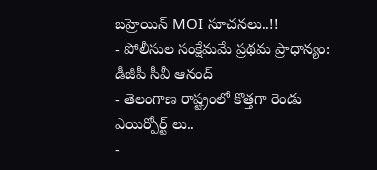బహ్రెయిన్ MOI సూచనలు..!!
- పోలీసుల సంక్షేమమే ప్రథమ ప్రాధాన్యం: డీజీపీ సీవీ ఆనంద్
- తెలంగాణ రాష్ట్రంలో కొత్తగా రెండు ఎయిర్పోర్ట్ లు..
-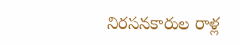నిరసనకారుల రాళ్ల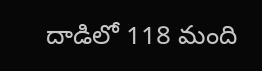దాడిలో 118 మంది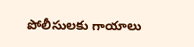పోలీసులకు గాయాలు